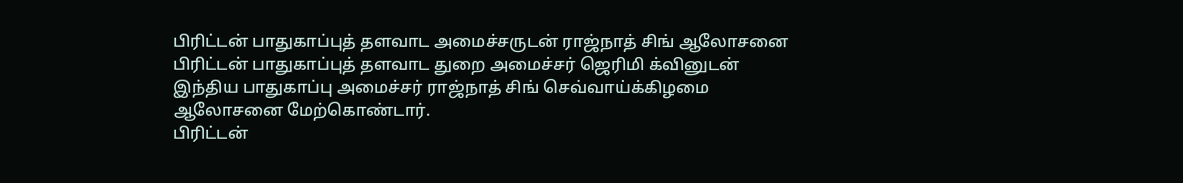பிரிட்டன் பாதுகாப்புத் தளவாட அமைச்சருடன் ராஜ்நாத் சிங் ஆலோசனை
பிரிட்டன் பாதுகாப்புத் தளவாட துறை அமைச்சர் ஜெரிமி க்வினுடன் இந்திய பாதுகாப்பு அமைச்சர் ராஜ்நாத் சிங் செவ்வாய்க்கிழமை ஆலோசனை மேற்கொண்டார்.
பிரிட்டன்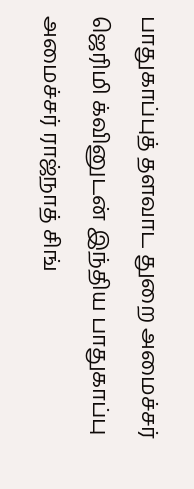பாதுகாப்புத் தளவாட துறை அமைச்சர் ஜெரிமி க்வினுடன் இந்திய பாதுகாப்பு அமைச்சர் ராஜ்நாத் சிங்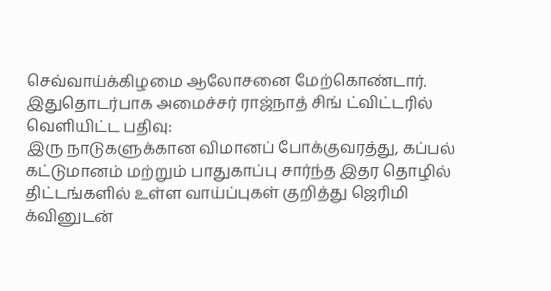செவ்வாய்க்கிழமை ஆலோசனை மேற்கொண்டார்.
இதுதொடர்பாக அமைச்சர் ராஜ்நாத் சிங் ட்விட்டரில் வெளியிட்ட பதிவு:
இரு நாடுகளுக்கான விமானப் போக்குவரத்து, கப்பல் கட்டுமானம் மற்றும் பாதுகாப்பு சார்ந்த இதர தொழில் திட்டங்களில் உள்ள வாய்ப்புகள் குறித்து ஜெரிமி க்வினுடன்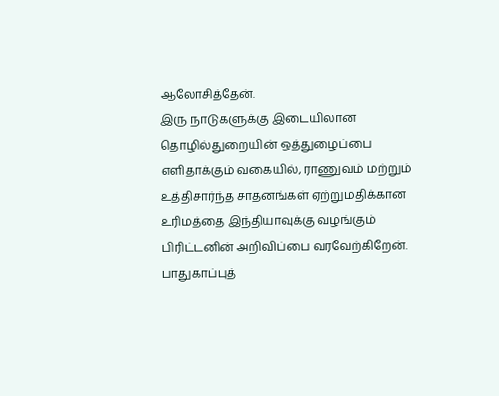ஆலோசித்தேன்.
இரு நாடுகளுக்கு இடையிலான தொழில்துறையின் ஒத்துழைப்பை எளிதாக்கும் வகையில், ராணுவம் மற்றும் உத்திசார்ந்த சாதனங்கள் ஏற்றுமதிக்கான உரிமத்தை இந்தியாவுக்கு வழங்கும் பிரிட்டனின் அறிவிப்பை வரவேற்கிறேன்.
பாதுகாப்புத்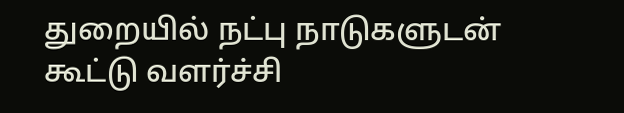துறையில் நட்பு நாடுகளுடன் கூட்டு வளர்ச்சி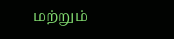மற்றும்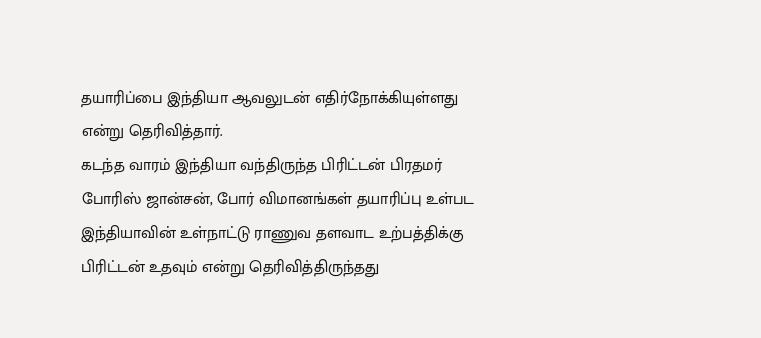தயாரிப்பை இந்தியா ஆவலுடன் எதிர்நோக்கியுள்ளது என்று தெரிவித்தார்.
கடந்த வாரம் இந்தியா வந்திருந்த பிரிட்டன் பிரதமர் போரிஸ் ஜான்சன், போர் விமானங்கள் தயாரிப்பு உள்பட இந்தியாவின் உள்நாட்டு ராணுவ தளவாட உற்பத்திக்கு பிரிட்டன் உதவும் என்று தெரிவித்திருந்தது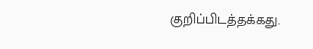குறிப்பிடத்தக்கது.